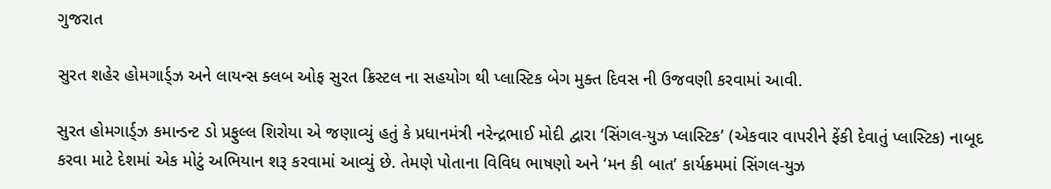ગુજરાત

સુરત શહેર હોમગાર્ડ્ઝ અને લાયન્સ ક્લબ ઓફ સુરત ક્રિસ્ટલ ના સહયોગ થી પ્લાસ્ટિક બેગ મુક્ત દિવસ ની ઉજવણી કરવામાં આવી.

સુરત હોમગાર્ડ્ઝ કમાન્ડન્ટ ડો પ્રફુલ્લ શિરોયા એ જણાવ્યું હતું કે પ્રધાનમંત્રી નરેન્દ્રભાઈ મોદી દ્વારા ‘સિંગલ-યુઝ પ્લાસ્ટિક’ (એકવાર વાપરીને ફેંકી દેવાતું પ્લાસ્ટિક) નાબૂદ કરવા માટે દેશમાં એક મોટું અભિયાન શરૂ કરવામાં આવ્યું છે. તેમણે પોતાના વિવિધ ભાષણો અને ‘મન કી બાત’ કાર્યક્રમમાં સિંગલ-યુઝ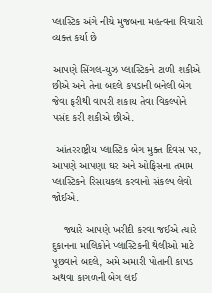પ્લાસ્ટિક અંગે નીચે મુજબના મહત્વના વિચારો વ્યક્ત કર્યા છે

આપણે સિંગલ-યુઝ પ્લાસ્ટિકને ટાળી શકીએ છીએ અને તેના બદલે કપડાની બનેલી બેગ જેવા ફરીથી વાપરી શકાય તેવા વિકલ્પોને પસંદ કરી શકીએ છીએ.

 આંતરરાષ્ટ્રીય પ્લાસ્ટિક બેગ મુક્ત દિવસ પર, આપણે આપણા ઘર અને ઓફિસના તમામ પ્લાસ્ટિકને રિસાયકલ કરવાનો સંકલ્પ લેવો જોઈએ.

    જ્યારે આપણે ખરીદી કરવા જઈએ ત્યારે દુકાનના માલિકોને પ્લાસ્ટિકની થેલીઓ માટે પૂછવાને બદલે, અમે અમારી પોતાની કાપડ અથવા કાગળની બેગ લઈ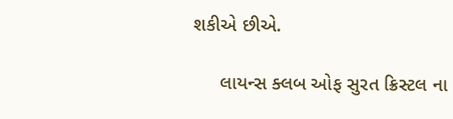શકીએ છીએ.

     લાયન્સ ક્લબ ઓફ સુરત ક્રિસ્ટલ ના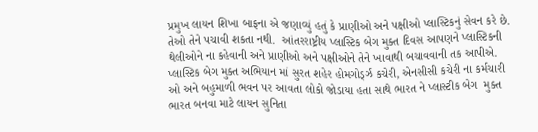પ્રમુખ લાયન શિખા બાફના એ જણાવ્યું હતું કે પ્રાણીઓ અને પક્ષીઓ પ્લાસ્ટિકનું સેવન કરે છે.  તેઓ તેને પચાવી શકતા નથી.  આંતરરાષ્ટ્રીય પ્લાસ્ટિક બેગ મુક્ત દિવસ આપણને પ્લાસ્ટિકની થેલીઓને ના કહેવાની અને પ્રાણીઓ અને પક્ષીઓને તેને ખાવાથી બચાવવાની તક આપીએ.  પ્લાસ્ટિક બેગ મુક્ત અભિયાન માં સુરત શહેર હોમગોર્ડ્ઝ કચેરી, એનસીસી કચેરી ના કર્મચારી ઓ અને બહુમાળી ભવન પર આવતા લોકો જોડાયા હતા સાથે ભારત ને પ્લાસ્ટીક બેગ  મુક્ત  ભારત બનવા માટે લાયન સુનિતા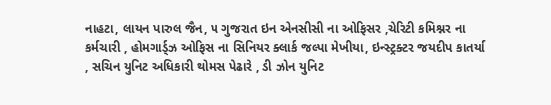નાહટા, લાયન પારુલ જૈન, ૫ ગુજરાત ઇન એનસીસી ના ઓફિસર ,ચેરિટી કમિશ્નર ના કર્મચારી , હોમગાર્ડ્ઝ ઓફિસ ના સિનિયર ક્લાર્ક જલ્પા મેખીયા, ઇન્સ્ટ્રક્ટર જયદીપ કાતર્યા , સચિન યુનિટ અધિકારી થોમસ પેઢારે , ડી ઝોન યુનિટ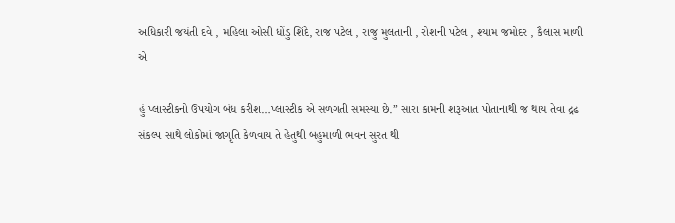અધિકારી જયંતી દવે , મહિલા ઓસી ધોંડુ શિંદે, રાજ પટેલ , રાજુ મુલતાની , રોશની પટેલ , શ્યામ જમોદર , કૈલાસ માળી એ

હું પ્લાસ્ટીકનો ઉપયોગ બંધ કરીશ…પ્લાસ્ટીક એ સળગતી સમસ્યા છે.” સારા કામની શરૂઆત પોતાનાથી જ થાય તેવા દ્રઢ સંકલ્પ સાથે લોકોમાં જાગૃતિ કેળવાય તે હેતુથી બહુમાળી ભવન સુરત થી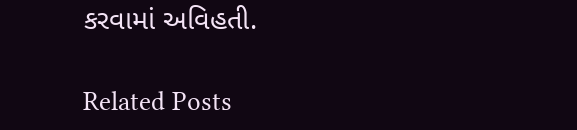કરવામાં અવિહતી.

Related Posts